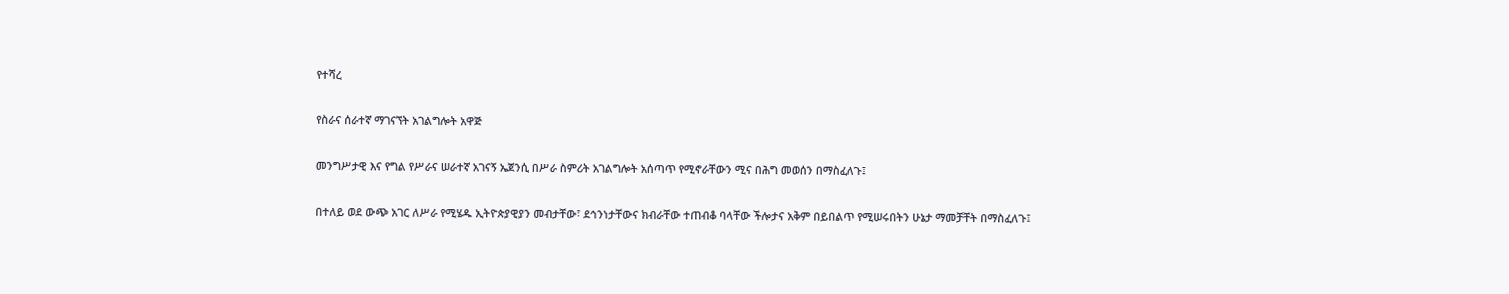የተሻረ

የስራና ሰራተኛ ማገናኘት አገልግሎት አዋጅ

መንግሥታዊ እና የግል የሥራና ሠራተኛ አገናኝ ኤጀንሲ በሥራ ስምሪት አገልግሎት አሰጣጥ የሚኖራቸውን ሚና በሕግ መወሰን በማስፈለጉ፤

በተለይ ወደ ውጭ አገር ለሥራ የሚሄዱ ኢትዮጵያዊያን መብታቸው፣ ደኅንነታቸውና ክብራቸው ተጠብቆ ባላቸው ችሎታና አቅም በይበልጥ የሚሠሩበትን ሁኔታ ማመቻቸት በማስፈለጉ፤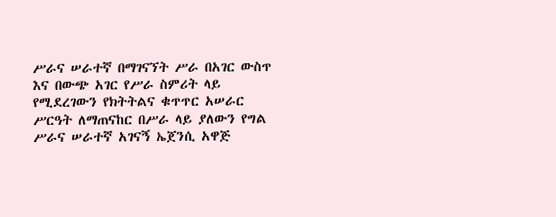ሥራና ሠራተኛ በማገናኘት ሥራ በአገር ውስጥ እና በውጭ አገር የሥራ ስምሪት ላይ የሚደረገውን የክትትልና ቁጥጥር አሠራር ሥርዓት ለማጠናከር በሥራ ላይ ያለውን የግል ሥራና ሠራተኛ አገናኝ ኤጀንሲ አዋጅ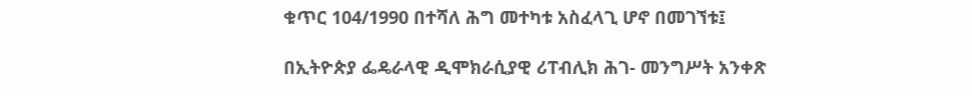ቁጥር 104/1990 በተሻለ ሕግ መተካቱ አስፈላጊ ሆኖ በመገኘቱ፤

በኢትዮጵያ ፌዴራላዊ ዲሞክራሲያዊ ሪፐብሊክ ሕገ- መንግሥት አንቀጽ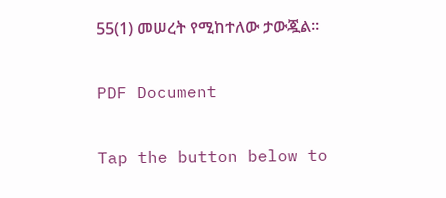55(1) መሠረት የሚከተለው ታውጇል፡፡

PDF Document

Tap the button below to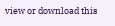view or download this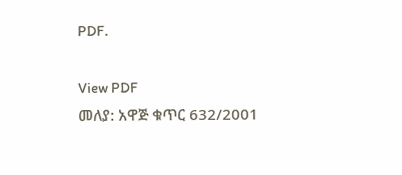PDF.

View PDF
መለያ: አዋጅ ቁጥር 632/2001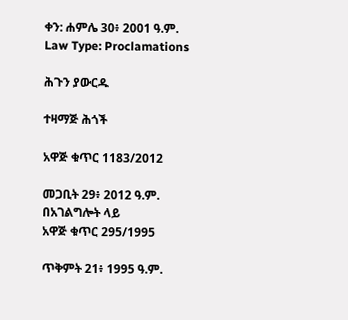ቀን: ሐምሌ 30፥ 2001 ዓ.ም.
Law Type: Proclamations

ሕጉን ያውርዱ

ተዛማጅ ሕጎች

አዋጅ ቁጥር 1183/2012

መጋቢት 29፥ 2012 ዓ.ም.
በአገልግሎት ላይ
አዋጅ ቁጥር 295/1995

ጥቅምት 21፥ 1995 ዓ.ም.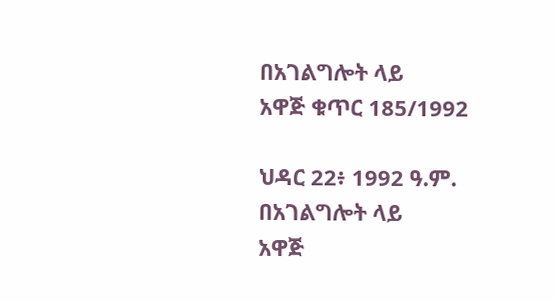በአገልግሎት ላይ
አዋጅ ቁጥር 185/1992

ህዳር 22፥ 1992 ዓ.ም.
በአገልግሎት ላይ
አዋጅ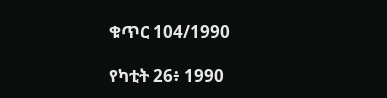ቁጥር 104/1990

የካቲት 26፥ 1990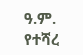ዓ.ም.
የተሻረ